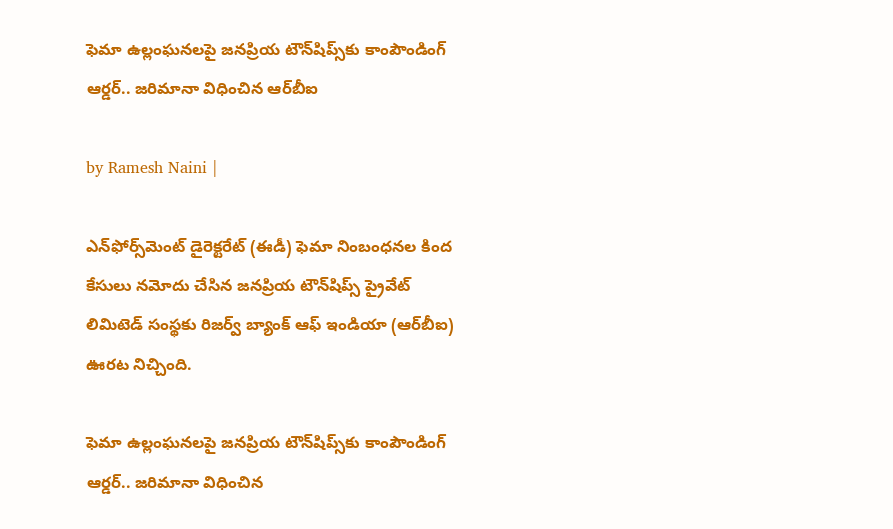ఫెమా ఉల్లంఘనలపై జనప్రియ టౌన్‌షిప్స్‌‌కు కాంపౌండింగ్ ఆర్డర్.. జరిమానా విధించిన ఆర్‌బీఐ

by Ramesh Naini |

ఎన్‌ఫోర్స్‌మెంట్ డైరెక్టరేట్ (ఈడీ) ఫెమా నింబంధనల కింద కేసులు నమోదు చేసిన జనప్రియ టౌన్‌షిప్స్ ప్రైవేట్ లిమిటెడ్‌ సంస్థకు రిజర్వ్ బ్యాంక్ ఆఫ్ ఇండియా (ఆర్‌బీఐ) ఊరట నిచ్చింది.

ఫెమా ఉల్లంఘనలపై జనప్రియ టౌన్‌షిప్స్‌‌కు కాంపౌండింగ్ ఆర్డర్.. జరిమానా విధించిన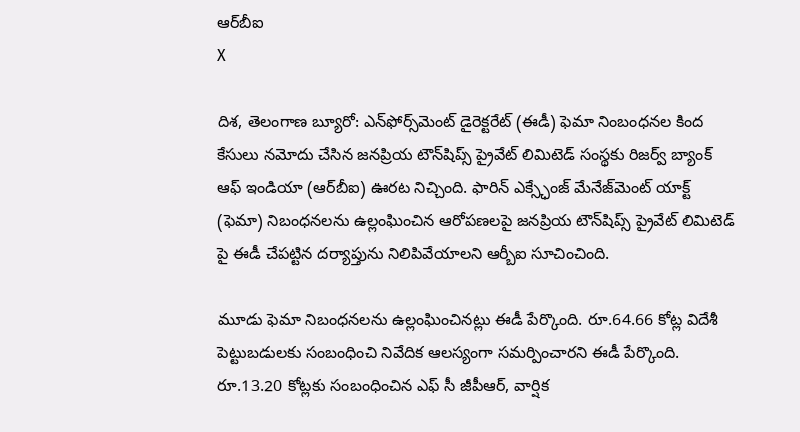ఆర్‌బీఐ
X

దిశ, తెలంగాణ బ్యూరో: ఎన్‌ఫోర్స్‌మెంట్ డైరెక్టరేట్ (ఈడీ) ఫెమా నింబంధనల కింద కేసులు నమోదు చేసిన జనప్రియ టౌన్‌షిప్స్ ప్రైవేట్ లిమిటెడ్‌ సంస్థకు రిజర్వ్ బ్యాంక్ ఆఫ్ ఇండియా (ఆర్‌బీఐ) ఊరట నిచ్చింది. ఫారిన్ ఎక్స్ఛేంజ్ మేనేజ్‌మెంట్ యాక్ట్ (ఫెమా) నిబంధనలను ఉల్లంఘించిన ఆరోపణలపై జనప్రియ టౌన్‌షిప్స్ ప్రైవేట్ లిమిటెడ్‌ పై ఈడీ చేపట్టిన దర్యాప్తును నిలిపివేయాలని ఆర్బీఐ సూచించింది.

మూడు ఫెమా నిబంధనలను ఉల్లంఘించినట్లు ఈడీ పేర్కొంది. రూ.64.66 కోట్ల విదేశీ పెట్టుబడులకు సంబంధించి నివేదిక ఆలస్యంగా సమర్పించారని ఈడీ పేర్కొంది. రూ.13.20 కోట్లకు సంబంధించిన ఎఫ్ సీ జీపీఆర్, వార్షిక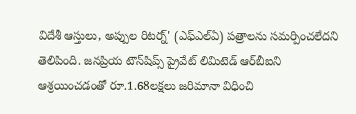విదేశీ ఆస్తులు, అప్పుల రిటర్న్' (ఎఫ్ఎల్ఏ) పత్రాలను సమర్పించలేదని తెలిపింది. జనప్రియ టౌన్‌షిప్స్ ప్రైవేట్ లిమిటెడ్‌ ఆర్‌‌బీఐని ఆశ్రయించడంతో రూ.1.68లక్షలు జరిమానా విధించి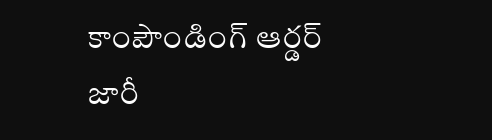కాంపౌండింగ్ ఆర్డర్ జారీ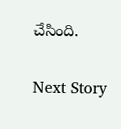చేసింది.

Next Story